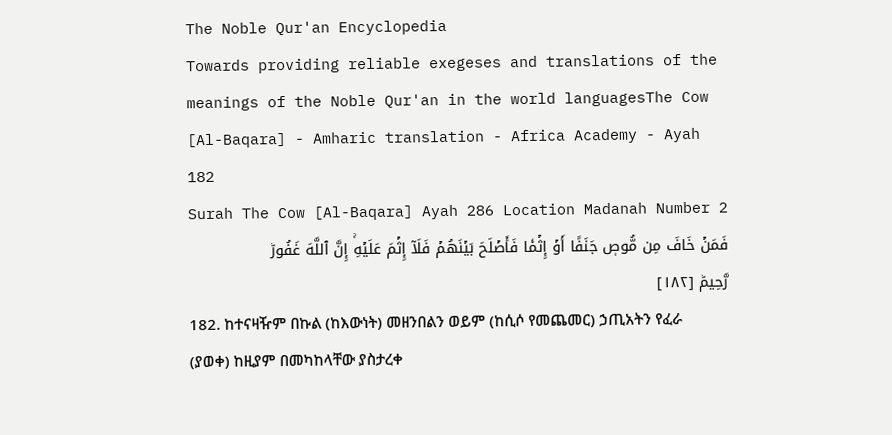The Noble Qur'an Encyclopedia
Towards providing reliable exegeses and translations of the meanings of the Noble Qur'an in the world languagesThe Cow [Al-Baqara] - Amharic translation - Africa Academy - Ayah 182
Surah The Cow [Al-Baqara] Ayah 286 Location Madanah Number 2
فَمَنۡ خَافَ مِن مُّوصٖ جَنَفًا أَوۡ إِثۡمٗا فَأَصۡلَحَ بَيۡنَهُمۡ فَلَآ إِثۡمَ عَلَيۡهِۚ إِنَّ ٱللَّهَ غَفُورٞ رَّحِيمٞ [١٨٢]
182. ከተናዛዥም በኩል (ከእውነት) መዘንበልን ወይም (ከሲሶ የመጨመር) ኃጢአትን የፈራ (ያወቀ) ከዚያም በመካከላቸው ያስታረቀ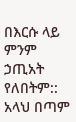በእርሱ ላይ ምንም ኃጢአት የለበትም:: አላህ በጣም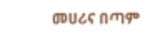መሀሪና በጣም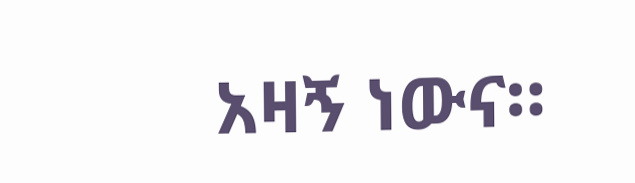አዛኝ ነውና።